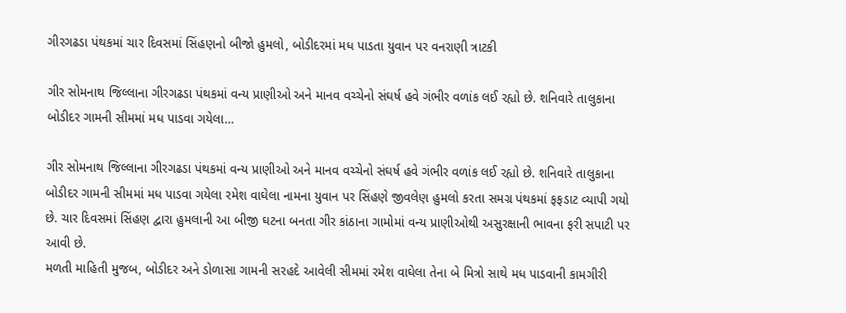ગીરગઢડા પંથકમાં ચાર દિવસમાં સિંહણનો બીજો હુમલો, બોડીદરમાં મધ પાડતા યુવાન પર વનરાણી ત્રાટકી

ગીર સોમનાથ જિલ્લાના ગીરગઢડા પંથકમાં વન્ય પ્રાણીઓ અને માનવ વચ્ચેનો સંઘર્ષ હવે ગંભીર વળાંક લઈ રહ્યો છે. શનિવારે તાલુકાના બોડીદર ગામની સીમમાં મધ પાડવા ગયેલા…

ગીર સોમનાથ જિલ્લાના ગીરગઢડા પંથકમાં વન્ય પ્રાણીઓ અને માનવ વચ્ચેનો સંઘર્ષ હવે ગંભીર વળાંક લઈ રહ્યો છે. શનિવારે તાલુકાના બોડીદર ગામની સીમમાં મધ પાડવા ગયેલા રમેશ વાઘેલા નામના યુવાન પર સિંહણે જીવલેણ હુમલો કરતા સમગ્ર પંથકમાં ફફડાટ વ્યાપી ગયો છે. ચાર દિવસમાં સિંહણ દ્વારા હુમલાની આ બીજી ઘટના બનતા ગીર કાંઠાના ગામોમાં વન્ય પ્રાણીઓથી અસુરક્ષાની ભાવના ફરી સપાટી પર આવી છે.
મળતી માહિતી મુજબ, બોડીદર અને ડોળાસા ગામની સરહદે આવેલી સીમમાં રમેશ વાઘેલા તેના બે મિત્રો સાથે મધ પાડવાની કામગીરી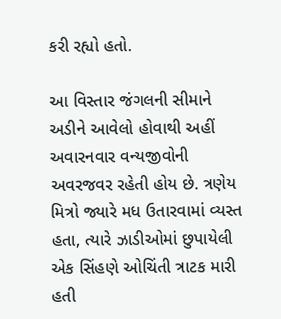કરી રહ્યો હતો.

આ વિસ્તાર જંગલની સીમાને અડીને આવેલો હોવાથી અહીં અવારનવાર વન્યજીવોની અવરજવર રહેતી હોય છે. ત્રણેય મિત્રો જ્યારે મધ ઉતારવામાં વ્યસ્ત હતા, ત્યારે ઝાડીઓમાં છુપાયેલી એક સિંહણે ઓચિંતી ત્રાટક મારી હતી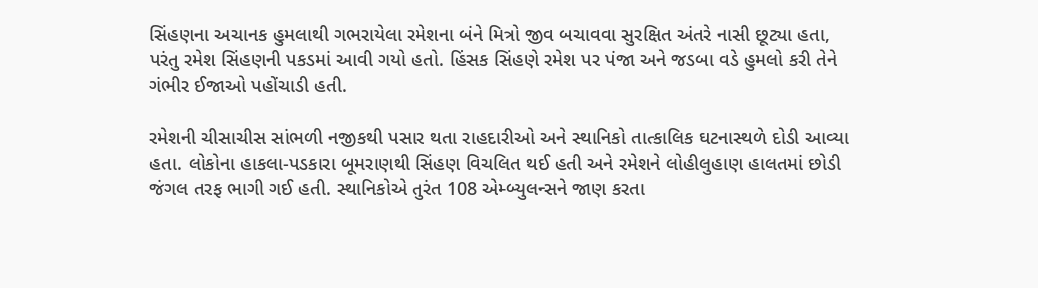સિંહણના અચાનક હુમલાથી ગભરાયેલા રમેશના બંને મિત્રો જીવ બચાવવા સુરક્ષિત અંતરે નાસી છૂટ્યા હતા, પરંતુ રમેશ સિંહણની પકડમાં આવી ગયો હતો. હિંસક સિંહણે રમેશ પર પંજા અને જડબા વડે હુમલો કરી તેને ગંભીર ઈજાઓ પહોંચાડી હતી.

રમેશની ચીસાચીસ સાંભળી નજીકથી પસાર થતા રાહદારીઓ અને સ્થાનિકો તાત્કાલિક ઘટનાસ્થળે દોડી આવ્યા હતા. લોકોના હાકલા-પડકારા બૂમરાણથી સિંહણ વિચલિત થઈ હતી અને રમેશને લોહીલુહાણ હાલતમાં છોડી જંગલ તરફ ભાગી ગઈ હતી. સ્થાનિકોએ તુરંત 108 એમ્બ્યુલન્સને જાણ કરતા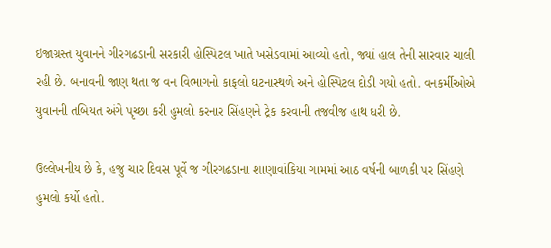ઇજાગ્રસ્ત યુવાનને ગીરગઢડાની સરકારી હોસ્પિટલ ખાતે ખસેડવામાં આવ્યો હતો, જ્યાં હાલ તેની સારવાર ચાલી રહી છે. બનાવની જાણ થતા જ વન વિભાગનો કાફલો ઘટનાસ્થળે અને હોસ્પિટલ દોડી ગયો હતો. વનકર્મીઓએ યુવાનની તબિયત અંગે પૃચ્છા કરી હુમલો કરનાર સિંહણને ટ્રેક કરવાની તજવીજ હાથ ધરી છે.

ઉલ્લેખનીય છે કે, હજુ ચાર દિવસ પૂર્વે જ ગીરગઢડાના શાણાવાંકિયા ગામમાં આઠ વર્ષની બાળકી પર સિંહણે હુમલો કર્યો હતો.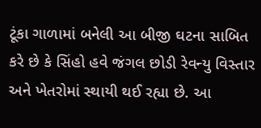ટૂંકા ગાળામાં બનેલી આ બીજી ઘટના સાબિત કરે છે કે સિંહો હવે જંગલ છોડી રેવન્યુ વિસ્તાર અને ખેતરોમાં સ્થાયી થઈ રહ્યા છે. આ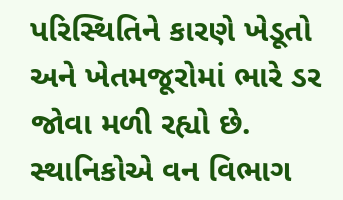પરિસ્થિતિને કારણે ખેડૂતો અને ખેતમજૂરોમાં ભારે ડર જોવા મળી રહ્યો છે. સ્થાનિકોએ વન વિભાગ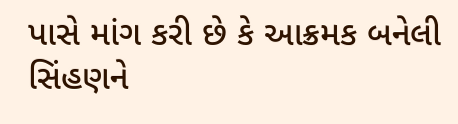પાસે માંગ કરી છે કે આક્રમક બનેલી સિંહણને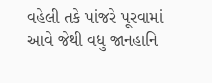વહેલી તકે પાંજરે પૂરવામાં આવે જેથી વધુ જાનહાનિ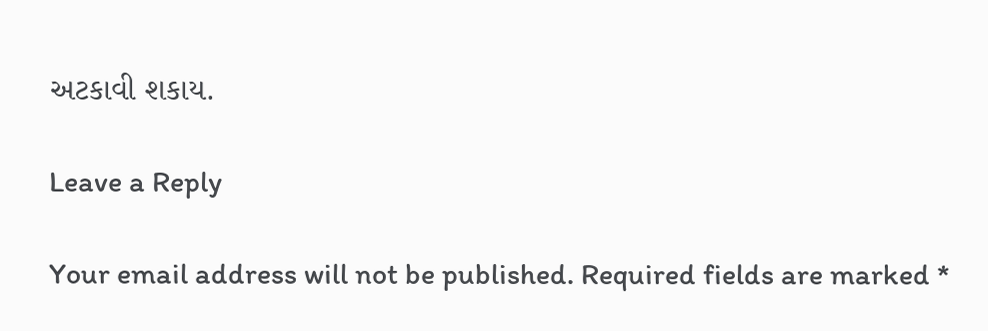અટકાવી શકાય.

Leave a Reply

Your email address will not be published. Required fields are marked *